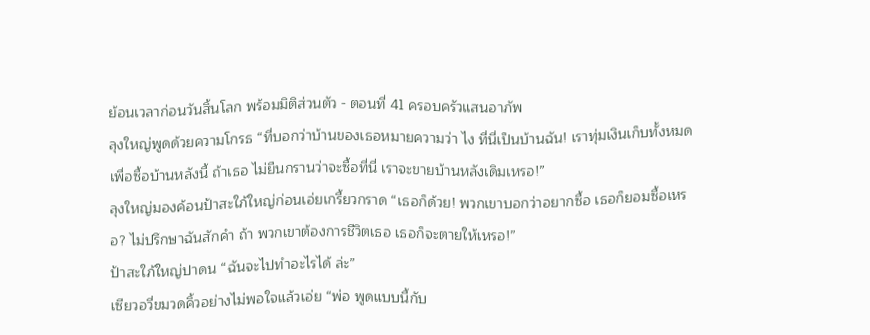ย้อนเวลาก่อนวันสิ้นโลก พร้อมมิติส่วนตัว - ตอนที่ 41 ครอบครัวแสนอาภัพ
ลุงใหญ่พูดด้วยความโกรธ “ที่บอกว่าบ้านของเธอหมายความว่า ไง ที่นี่เป็นบ้านฉัน! เราทุ่มเงินเก็บทั้งหมดเพื่อซื้อบ้านหลังนี้ ถ้าเธอ ไม่ยืนกรานว่าจะซื้อที่นี่ เราจะขายบ้านหลังเดิมเหรอ!”
ลุงใหญ่มองค้อนป้าสะใภ้ใหญ่ก่อนเอ่ยเกรี้ยวกราด “เธอก็ด้วย! พวกเขาบอกว่าอยากซื้อ เธอก็ยอมซื้อเหรอ? ไม่ปรึกษาฉันสักคำ ถ้า พวกเขาต้องการชีวิตเธอ เธอก็จะตายให้เหรอ!”
ป้าสะใภ้ใหญ่ปาดน “ฉันจะไปทำอะไรได้ ล่ะ”
เซียวอวี่ขมวดคิ้วอย่างไม่พอใจแล้วเอ่ย “พ่อ พูดแบบนี้กับ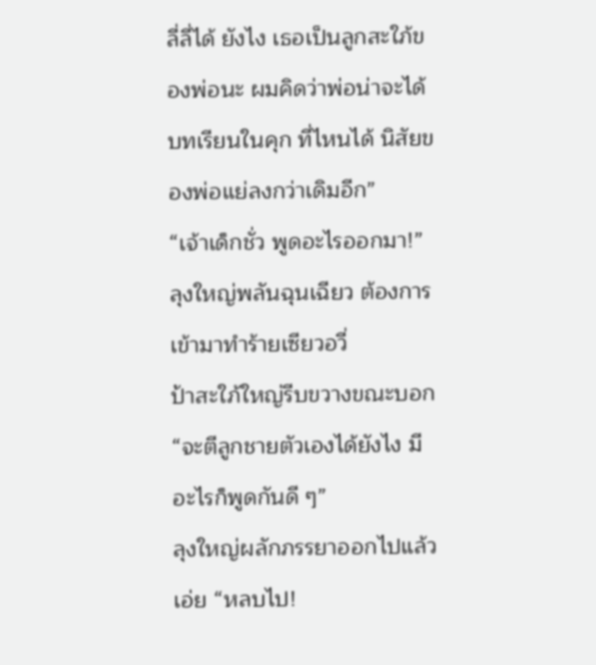ลี่ลี่ได้ ยังไง เธอเป็นลูกสะใภ้ของพ่อนะ ผมคิดว่าพ่อน่าจะได้บทเรียนในคุก ที่ไหนได้ นิสัยของพ่อแย่ลงกว่าเดิมอีก”
“เจ้าเด็กชั่ว พูดอะไรออกมา!” ลุงใหญ่พลันฉุนเฉียว ต้องการ เข้ามาทำร้ายเซียวอวี่
ป้าสะใภ้ใหญ่รีบขวางขณะบอก “จะตีลูกชายตัวเองได้ยังไง มี อะไรก็พูดกันดี ๆ”
ลุงใหญ่ผลักภรรยาออกไปแล้วเอ่ย “หลบไป!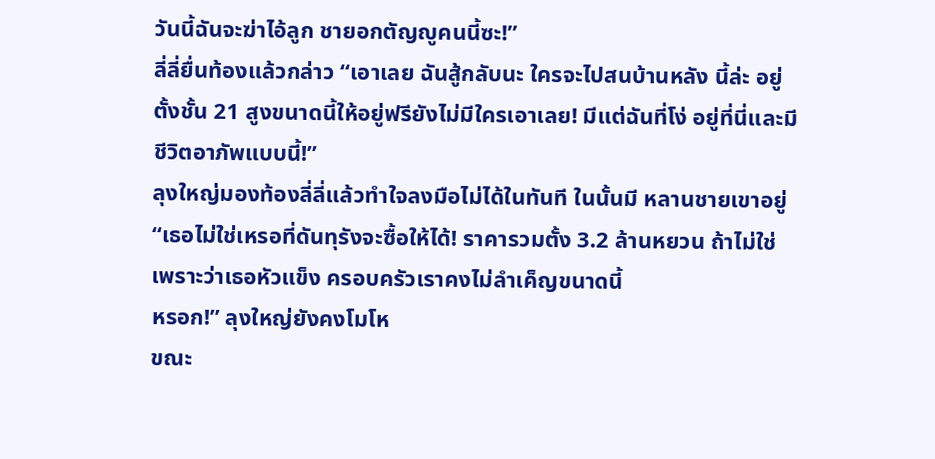วันนี้ฉันจะฆ่าไอ้ลูก ชายอกตัญญูคนนี้ซะ!”
ลี่ลี่ยื่นท้องแล้วกล่าว “เอาเลย ฉันสู้กลับนะ ใครจะไปสนบ้านหลัง นี้ล่ะ อยู่ตั้งชั้น 21 สูงขนาดนี้ให้อยู่ฟรียังไม่มีใครเอาเลย! มีแต่ฉันที่โง่ อยู่ที่นี่และมีชีวิตอาภัพแบบนี้!”
ลุงใหญ่มองท้องลี่ลี่แล้วทำใจลงมือไม่ได้ในทันที ในนั้นมี หลานชายเขาอยู่
“เธอไม่ใช่เหรอที่ดันทุรังจะซื้อให้ได้! ราคารวมตั้ง 3.2 ล้านหยวน ถ้าไม่ใช่เพราะว่าเธอหัวแข็ง ครอบครัวเราคงไม่ลำเค็ญขนาดนี้
หรอก!” ลุงใหญ่ยังคงโมโห
ขณะ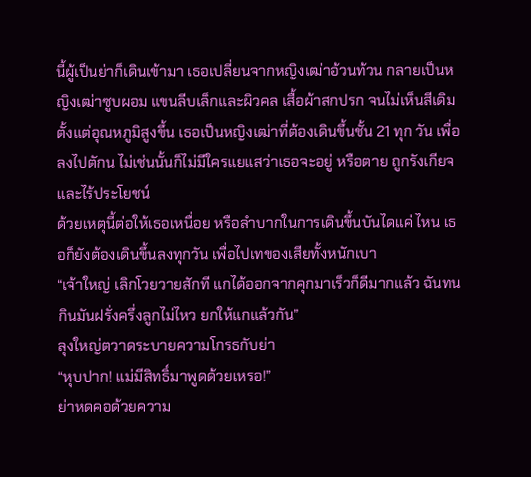นี้ผู้เป็นย่าก็เดินเข้ามา เธอเปลี่ยนจากหญิงเฒ่าอ้วนท้วน กลายเป็นหญิงเฒ่าซูบผอม แขนลีบเล็กและผิวคล เสื้อผ้าสกปรก จนไม่เห็นสีเดิม
ตั้งแต่อุณหภูมิสูงขึ้น เธอเป็นหญิงเฒ่าที่ต้องเดินขึ้นชั้น 21 ทุก วัน เพื่อลงไปตักน ไม่เช่นนั้นก็ไม่มีใครแยแสว่าเธอจะอยู่ หรือตาย ถูกรังเกียจและไร้ประโยชน์
ด้วยเหตุนี้ต่อให้เธอเหนื่อย หรือลำบากในการเดินขึ้นบันไดแค่ ไหน เธอก็ยังต้องเดินขึ้นลงทุกวัน เพื่อไปเทของเสียทั้งหนักเบา
“เจ้าใหญ่ เลิกโวยวายสักที แกได้ออกจากคุกมาเร็วก็ดีมากแล้ว ฉันทนกินมันฝรั่งครึ่งลูกไม่ไหว ยกให้แกแล้วกัน”
ลุงใหญ่ตวาดระบายความโกรธกับย่า
“หุบปาก! แม่มีสิทธิ์มาพูดด้วยเหรอ!”
ย่าหดคอด้วยความ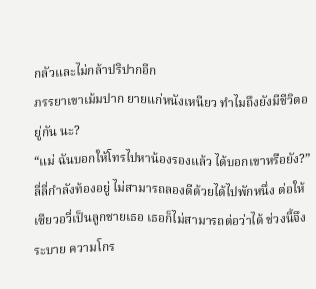กลัวและไม่กล้าปริปากอีก
ภรรยาเขาเม้มปาก ยายแก่หนังเหนียว ทำไมถึงยังมีชีวิตอยู่กัน นะ?
“แม่ ฉันบอกให้โทรไปหาน้องรองแล้ว ได้บอกเขาหรือยัง?”
ลี่ลี่กำลังท้องอยู่ ไม่สามารถลองดีด้วยได้ไปพักหนึ่ง ต่อให้ เซียวอวี่เป็นลูกชายเธอ เธอก็ไม่สามารถต่อว่าได้ ช่วงนี้จึงระบาย ความโกร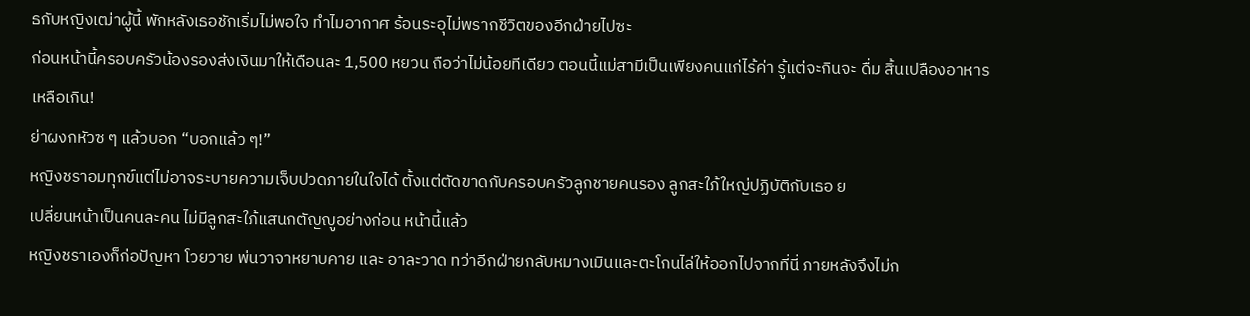ธกับหญิงเฒ่าผู้นี้ พักหลังเธอชักเริ่มไม่พอใจ ทำไมอากาศ ร้อนระอุไม่พรากชีวิตของอีกฝ่ายไปซะ
ก่อนหน้านี้ครอบครัวน้องรองส่งเงินมาให้เดือนละ 1,500 หยวน ถือว่าไม่น้อยทีเดียว ตอนนี้แม่สามีเป็นเพียงคนแก่ไร้ค่า รู้แต่จะกินจะ ดื่ม สิ้นเปลืองอาหารเหลือเกิน!
ย่าผงกหัวซ ๆ แล้วบอก “บอกแล้ว ๆ!”
หญิงชราอมทุกข์แต่ไม่อาจระบายความเจ็บปวดภายในใจได้ ตั้งแต่ตัดขาดกับครอบครัวลูกชายคนรอง ลูกสะใภ้ใหญ่ปฏิบัติกับเธอ ย
เปลี่ยนหน้าเป็นคนละคน ไม่มีลูกสะใภ้แสนกตัญญูอย่างก่อน หน้านี้แล้ว
หญิงชราเองก็ก่อปัญหา โวยวาย พ่นวาจาหยาบคาย และ อาละวาด ทว่าอีกฝ่ายกลับหมางเมินและตะโกนไล่ให้ออกไปจากที่นี่ ภายหลังจึงไม่ก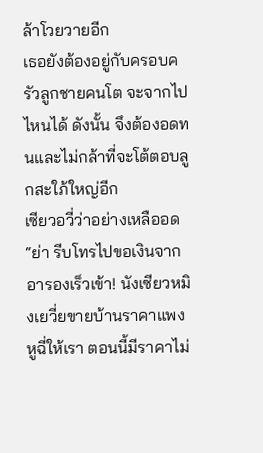ล้าโวยวายอีก
เธอยังต้องอยู่กับครอบครัวลูกชายคนโต จะจากไปไหนได้ ดังนั้น จึงต้องอดทนและไม่กล้าที่จะโต้ตอบลูกสะใภ้ใหญ่อีก
เซียวอวี่ว่าอย่างเหลืออด “ย่า รีบโทรไปขอเงินจากอารองเร็วเข้า! นังเซียวหมิงเยวี่ยขายบ้านราคาแพงหูฉี่ให้เรา ตอนนี้มีราคาไม่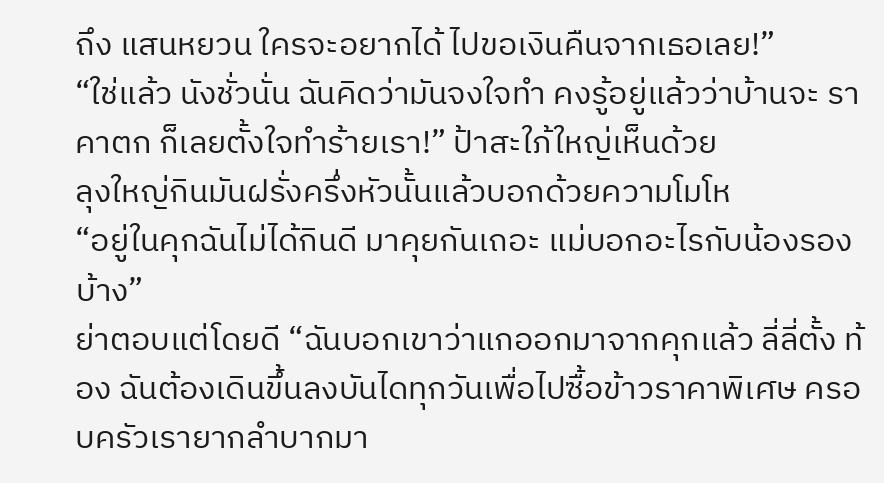ถึง แสนหยวน ใครจะอยากได้ ไปขอเงินคืนจากเธอเลย!”
“ใช่แล้ว นังชั่วนั่น ฉันคิดว่ามันจงใจทำ คงรู้อยู่แล้วว่าบ้านจะ ราคาตก ก็เลยตั้งใจทำร้ายเรา!” ป้าสะใภ้ใหญ่เห็นด้วย
ลุงใหญ่กินมันฝรั่งครึ่งหัวนั้นแล้วบอกด้วยความโมโห
“อยู่ในคุกฉันไม่ได้กินดี มาคุยกันเถอะ แม่บอกอะไรกับน้องรอง บ้าง”
ย่าตอบแต่โดยดี “ฉันบอกเขาว่าแกออกมาจากคุกแล้ว ลี่ลี่ตั้ง ท้อง ฉันต้องเดินขึ้นลงบันไดทุกวันเพื่อไปซื้อข้าวราคาพิเศษ ครอบครัวเรายากลำบากมา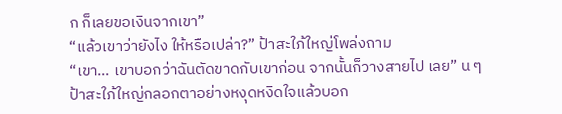ก ก็เลยขอเงินจากเขา”
“แล้วเขาว่ายังไง ให้หรือเปล่า?” ป้าสะใภ้ใหญ่โพล่งถาม
“เขา… เขาบอกว่าฉันตัดขาดกับเขาก่อน จากนั้นก็วางสายไป เลย” น ๆ
ป้าสะใภ้ใหญ่กลอกตาอย่างหงุดหงิดใจแล้วบอก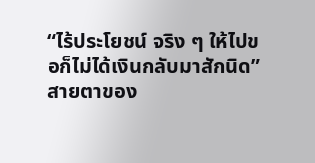“ไร้ประโยชน์ จริง ๆ ให้ไปขอก็ไม่ได้เงินกลับมาสักนิด”
สายตาของ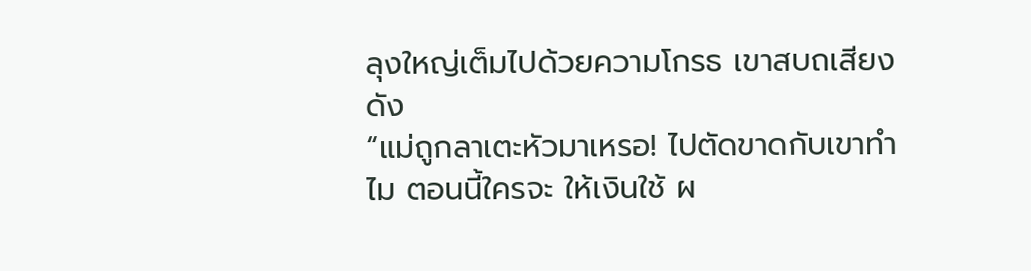ลุงใหญ่เต็มไปด้วยความโกรธ เขาสบถเสียงดัง
“แม่ถูกลาเตะหัวมาเหรอ! ไปตัดขาดกับเขาทำไม ตอนนี้ใครจะ ให้เงินใช้ ผ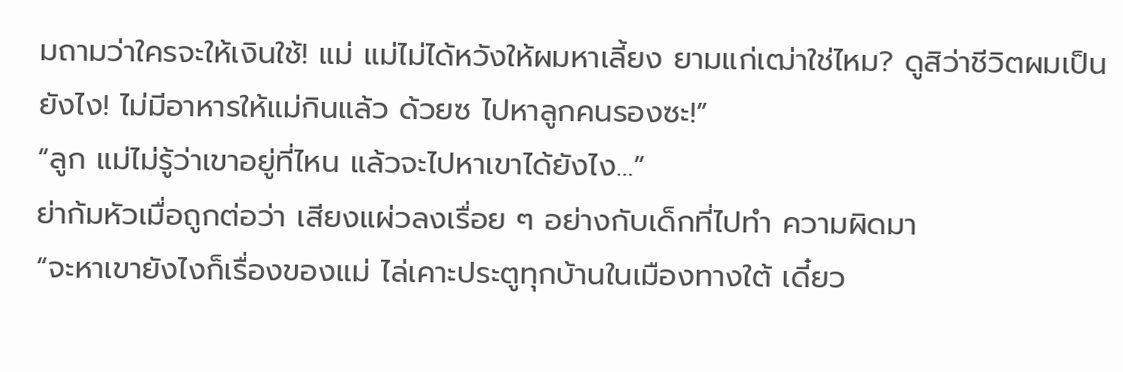มถามว่าใครจะให้เงินใช้! แม่ แม่ไม่ได้หวังให้ผมหาเลี้ยง ยามแก่เฒ่าใช่ไหม? ดูสิว่าชีวิตผมเป็นยังไง! ไม่มีอาหารให้แม่กินแล้ว ด้วยซ ไปหาลูกคนรองซะ!”
“ลูก แม่ไม่รู้ว่าเขาอยู่ที่ไหน แล้วจะไปหาเขาได้ยังไง…”
ย่าก้มหัวเมื่อถูกต่อว่า เสียงแผ่วลงเรื่อย ๆ อย่างกับเด็กที่ไปทำ ความผิดมา
“จะหาเขายังไงก็เรื่องของแม่ ไล่เคาะประตูทุกบ้านในเมืองทางใต้ เดี๋ยว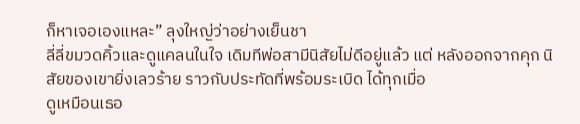ก็หาเจอเองแหละ” ลุงใหญ่ว่าอย่างเย็นชา
ลี่ลี่ขมวดคิ้วและดูแคลนในใจ เดิมทีพ่อสามีนิสัยไม่ดีอยู่แล้ว แต่ หลังออกจากคุก นิสัยของเขายิ่งเลวร้าย ราวกับประทัดที่พร้อมระเบิด ได้ทุกเมื่อ
ดูเหมือนเธอ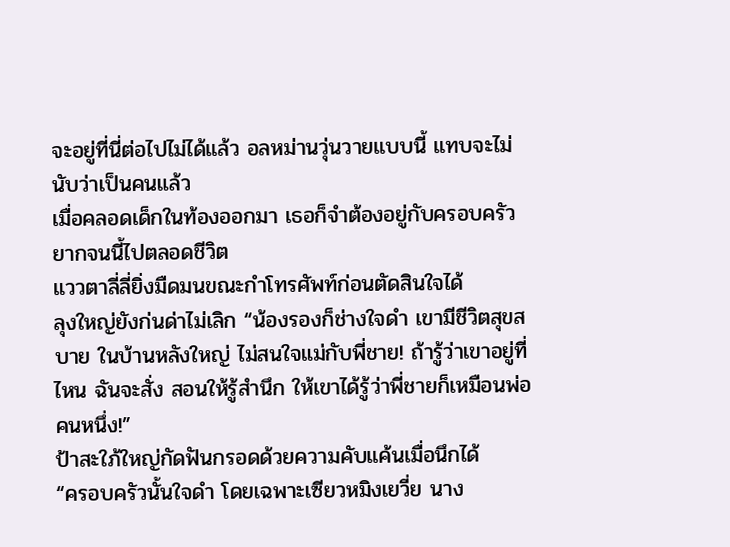จะอยู่ที่นี่ต่อไปไม่ได้แล้ว อลหม่านวุ่นวายแบบนี้ แทบจะไม่นับว่าเป็นคนแล้ว
เมื่อคลอดเด็กในท้องออกมา เธอก็จำต้องอยู่กับครอบครัว ยากจนนี้ไปตลอดชีวิต
แววตาลี่ลี่ยิ่งมืดมนขณะกำโทรศัพท์ก่อนตัดสินใจได้
ลุงใหญ่ยังก่นด่าไม่เลิก “น้องรองก็ช่างใจดำ เขามีชีวิตสุขสบาย ในบ้านหลังใหญ่ ไม่สนใจแม่กับพี่ชาย! ถ้ารู้ว่าเขาอยู่ที่ไหน ฉันจะสั่ง สอนให้รู้สำนึก ให้เขาได้รู้ว่าพี่ชายก็เหมือนพ่อคนหนึ่ง!”
ป้าสะใภ้ใหญ่กัดฟันกรอดด้วยความคับแค้นเมื่อนึกได้
“ครอบครัวนั้นใจดำ โดยเฉพาะเซียวหมิงเยวี่ย นาง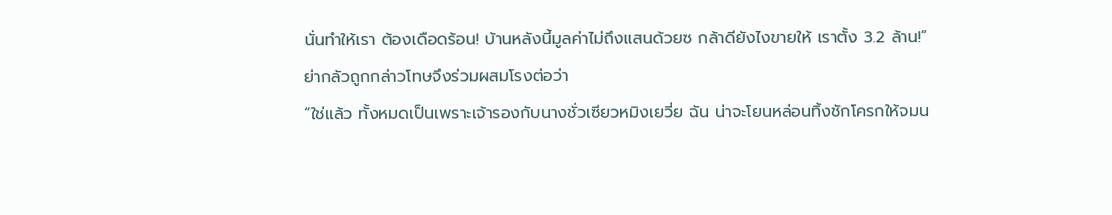นั่นทำให้เรา ต้องเดือดร้อน! บ้านหลังนี้มูลค่าไม่ถึงแสนด้วยซ กล้าดียังไงขายให้ เราตั้ง 3.2 ล้าน!”
ย่ากลัวถูกกล่าวโทษจึงร่วมผสมโรงต่อว่า
“ใช่แล้ว ทั้งหมดเป็นเพราะเจ้ารองกับนางชั่วเซียวหมิงเยวี่ย ฉัน น่าจะโยนหล่อนทิ้งชักโครกให้จมน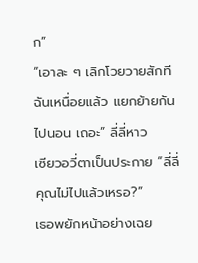ก”
“เอาละ ๆ เลิกโวยวายสักที ฉันเหนื่อยแล้ว แยกย้ายกันไปนอน เถอะ” ลี่ลี่หาว
เซียวอวี่ตาเป็นประกาย “ลี่ลี่ คุณไม่ไปแล้วเหรอ?”
เธอพยักหน้าอย่างเฉย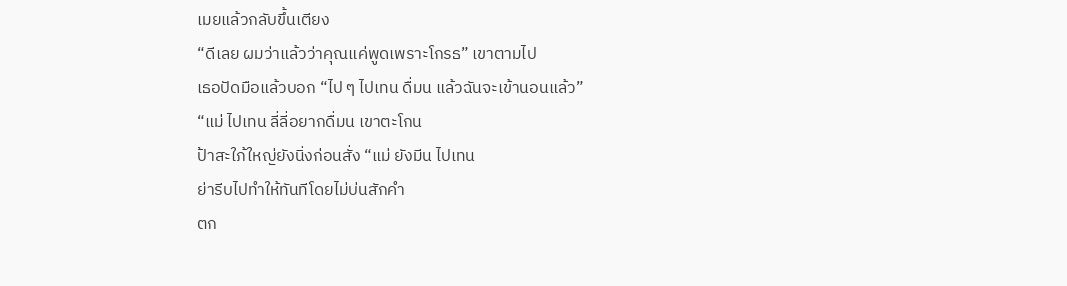เมยแล้วกลับขึ้นเตียง
“ดีเลย ผมว่าแล้วว่าคุณแค่พูดเพราะโกรธ” เขาตามไป
เธอปัดมือแล้วบอก “ไป ๆ ไปเทน ดื่มน แล้วฉันจะเข้านอนแล้ว”
“แม่ ไปเทน ลี่ลี่อยากดื่มน เขาตะโกน
ป้าสะใภ้ใหญ่ยังนิ่งก่อนสั่ง “แม่ ยังมีน ไปเทน
ย่ารีบไปทำให้ทันทีโดยไม่บ่นสักคำ
ตก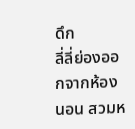ดึก
ลี่ลี่ย่องออกจากห้องนอน สวมห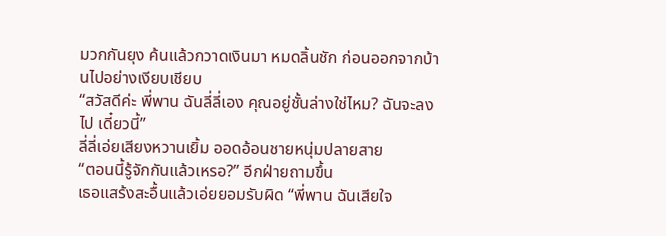มวกกันยุง ค้นแล้วกวาดเงินมา หมดลิ้นชัก ก่อนออกจากบ้านไปอย่างเงียบเชียบ
“สวัสดีค่ะ พี่พาน ฉันลี่ลี่เอง คุณอยู่ชั้นล่างใช่ไหม? ฉันจะลงไป เดี๋ยวนี้”
ลี่ลี่เอ่ยเสียงหวานเยิ้ม ออดอ้อนชายหนุ่มปลายสาย
“ตอนนี้รู้จักกันแล้วเหรอ?” อีกฝ่ายถามขึ้น
เธอแสร้งสะอื้นแล้วเอ่ยยอมรับผิด “พี่พาน ฉันเสียใจ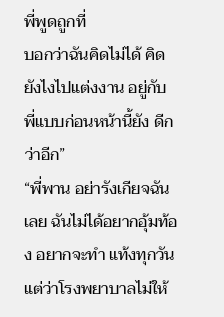พี่พูดถูกที่
บอกว่าฉันคิดไม่ได้ คิดยังไงไปแต่งงาน อยู่กับพี่แบบก่อนหน้านี้ยัง ดีกว่าอีก”
“พี่พาน อย่ารังเกียจฉันเลย ฉันไม่ได้อยากอุ้มท้อง อยากจะทำ แท้งทุกวัน แต่ว่าโรงพยาบาลไม่ให้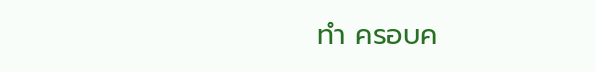ทำ ครอบค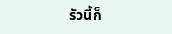รัวนี้ก็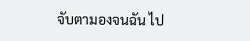จับตามองจนฉัน ไป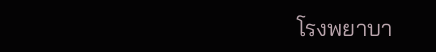โรงพยาบา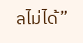ลไม่ได้”